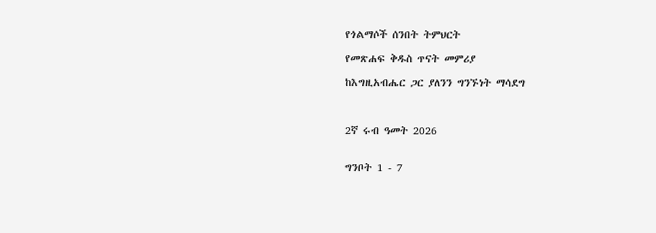የጎልማሶች ሰንበት ትምህርት

የመጽሐፍ ቅዱስ ጥናት መምሪያ

ከእግዚአብሔር ጋር ያለንን ግንኙነት ማሳደግ



2ኛ ሩብ ዓመት 2026


ግንቦት 1 - 7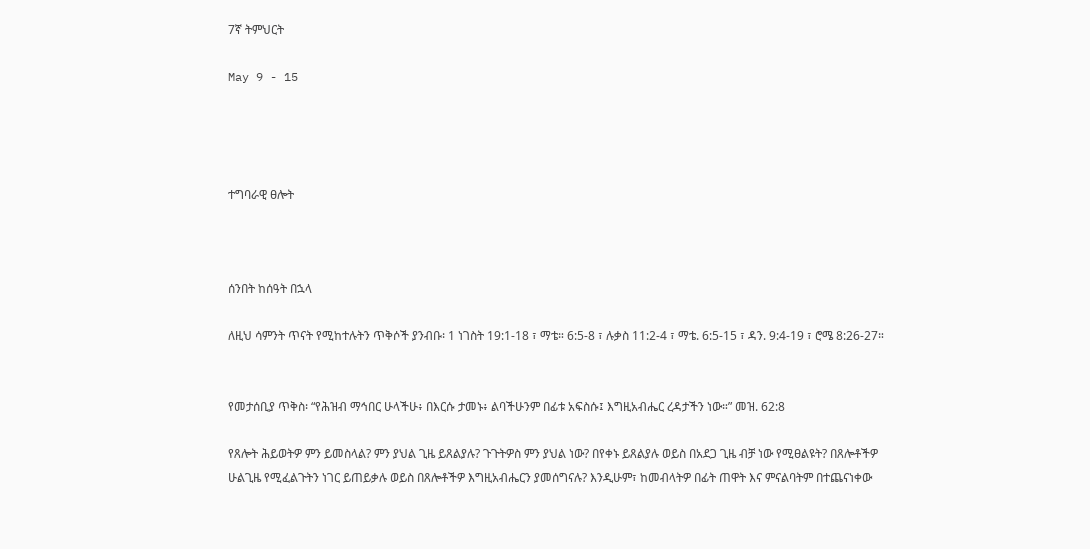7ኛ ትምህርት

May 9 - 15




ተግባራዊ ፀሎት



ሰንበት ከሰዓት በኋላ

ለዚህ ሳምንት ጥናት የሚከተሉትን ጥቅሶች ያንብቡ፡ 1 ነገስት 19:1-18 ፣ ማቴ። 6:5-8 ፣ ሉቃስ 11:2-4 ፣ ማቴ. 6:5-15 ፣ ዳን. 9:4-19 ፣ ሮሜ 8:26-27።


የመታሰቢያ ጥቅስ፡ “የሕዝብ ማኅበር ሁላችሁ፥ በእርሱ ታመኑ፥ ልባችሁንም በፊቱ አፍስሱ፤ እግዚአብሔር ረዳታችን ነው።” መዝ. 62:8

የጸሎት ሕይወትዎ ምን ይመስላል? ምን ያህል ጊዜ ይጸልያሉ? ጉጉትዎስ ምን ያህል ነው? በየቀኑ ይጸልያሉ ወይስ በአደጋ ጊዜ ብቻ ነው የሚፀልዩት? በጸሎቶችዎ ሁልጊዜ የሚፈልጉትን ነገር ይጠይቃሉ ወይስ በጸሎቶችዎ እግዚአብሔርን ያመሰግናሉ? እንዲሁም፣ ከመብላትዎ በፊት ጠዋት እና ምናልባትም በተጨናነቀው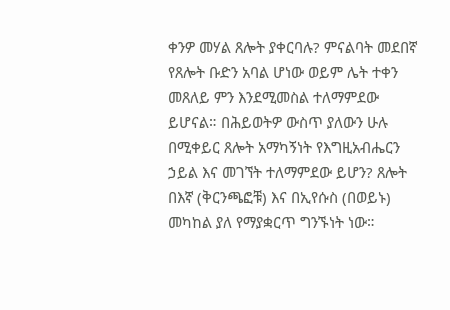ቀንዎ መሃል ጸሎት ያቀርባሉ? ምናልባት መደበኛ የጸሎት ቡድን አባል ሆነው ወይም ሌት ተቀን መጸለይ ምን እንደሚመስል ተለማምደው ይሆናል። በሕይወትዎ ውስጥ ያለውን ሁሉ በሚቀይር ጸሎት አማካኝነት የእግዚአብሔርን ኃይል እና መገኘት ተለማምደው ይሆን? ጸሎት በእኛ (ቅርንጫፎቹ) እና በኢየሱስ (በወይኑ) መካከል ያለ የማያቋርጥ ግንኙነት ነው።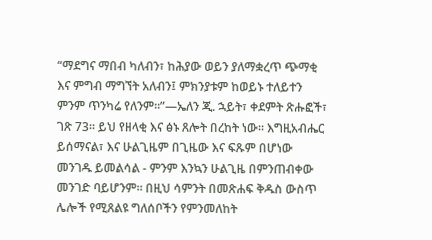“ማደግና ማበብ ካለብን፣ ከሕያው ወይን ያለማቋረጥ ጭማቂ እና ምግብ ማግኘት አለብን፤ ምክንያቱም ከወይኑ ተለይተን ምንም ጥንካሬ የለንም።”—ኤለን ጂ. ኋይት፣ ቀደምት ጽሑፎች፣ ገጽ 73። ይህ የዘላቂ እና ፅኑ ጸሎት በረከት ነው። እግዚአብሔር ይሰማናል፣ እና ሁልጊዜም በጊዜው እና ፍጹም በሆነው መንገዱ ይመልሳል - ምንም እንኳን ሁልጊዜ በምንጠብቀው መንገድ ባይሆንም። በዚህ ሳምንት በመጽሐፍ ቅዱስ ውስጥ ሌሎች የሚጸልዩ ግለሰቦችን የምንመለከት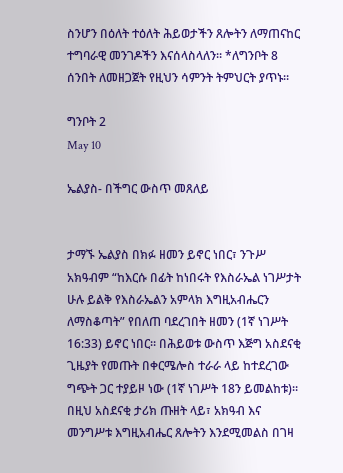ስንሆን በዕለት ተዕለት ሕይወታችን ጸሎትን ለማጠናከር ተግባራዊ መንገዶችን እናሰላስላለን። *ለግንቦት 8 ሰንበት ለመዘጋጀት የዚህን ሳምንት ትምህርት ያጥኑ።

ግንቦት 2
May 10

ኤልያስ- በችግር ውስጥ መጸለይ


ታማኙ ኤልያስ በክፉ ዘመን ይኖር ነበር፣ ንጉሥ አክዓብም “ከእርሱ በፊት ከነበሩት የእስራኤል ነገሥታት ሁሉ ይልቅ የእስራኤልን አምላክ እግዚአብሔርን ለማስቆጣት” የበለጠ ባደረገበት ዘመን (1ኛ ነገሥት 16:33) ይኖር ነበር። በሕይወቱ ውስጥ እጅግ አስደናቂ ጊዜያት የመጡት በቀርሜሎስ ተራራ ላይ ከተደረገው ግጭት ጋር ተያይዞ ነው (1ኛ ነገሥት 18ን ይመልከቱ)። በዚህ አስደናቂ ታሪክ ጡዘት ላይ፣ አክዓብ እና መንግሥቱ እግዚአብሔር ጸሎትን እንደሚመልስ በገዛ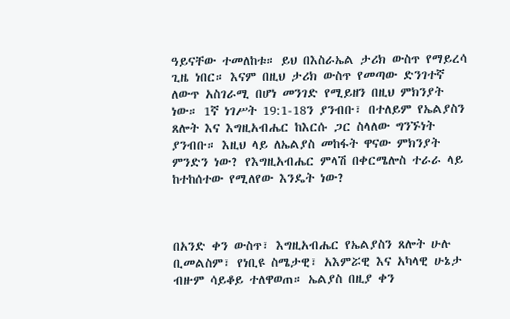ዓይናቸው ተመለከቱ። ይህ በእስራኤል ታሪክ ውስጥ የማይረሳ ጊዜ ነበር። እናም በዚህ ታሪክ ውስጥ የመጣው ድንገተኛ ለውጥ አስገራሚ በሆነ መንገድ የሚይዘን በዚህ ምክንያት ነው። 1ኛ ነገሥት 19:1-18ን ያንብቡ፣ በተለይም የኤልያስን ጸሎት እና እግዚአብሔር ከእርሱ ጋር ስላለው ግንኙነት ያንብቡ። እዚህ ላይ ለኤልያስ መከፋት ዋናው ምክንያት ምንድን ነው? የእግዚአብሔር ምላሽ በቀርሜሎስ ተራራ ላይ ከተከሰተው የሚለየው እንዴት ነው?



በአንድ ቀን ውስጥ፣ እግዚአብሔር የኤልያስን ጸሎት ሁሉ ቢመልስም፣ የነቢዩ ስሜታዊ፣ አእምሯዊ እና አካላዊ ሁኔታ ብዙም ሳይቆይ ተለዋወጠ። ኤልያስ በዚያ ቀን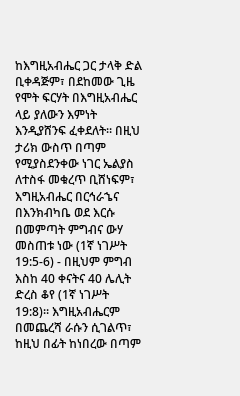ከእግዚአብሔር ጋር ታላቅ ድል ቢቀዳጅም፣ በደከመው ጊዜ የሞት ፍርሃት በእግዚአብሔር ላይ ያለውን እምነት እንዲያሸንፍ ፈቀደለት። በዚህ ታሪክ ውስጥ በጣም የሚያስደንቀው ነገር ኤልያስ ለተስፋ መቁረጥ ቢሸነፍም፣ እግዚአብሔር በርኅራኄና በእንክብካቤ ወደ እርሱ በመምጣት ምግብና ውሃ መስጠቱ ነው (1ኛ ነገሥት 19:5-6) - በዚህም ምግብ እስከ 40 ቀናትና 40 ሌሊት ድረስ ቆየ (1ኛ ነገሥት 19:8)። እግዚአብሔርም በመጨረሻ ራሱን ሲገልጥ፣ ከዚህ በፊት ከነበረው በጣም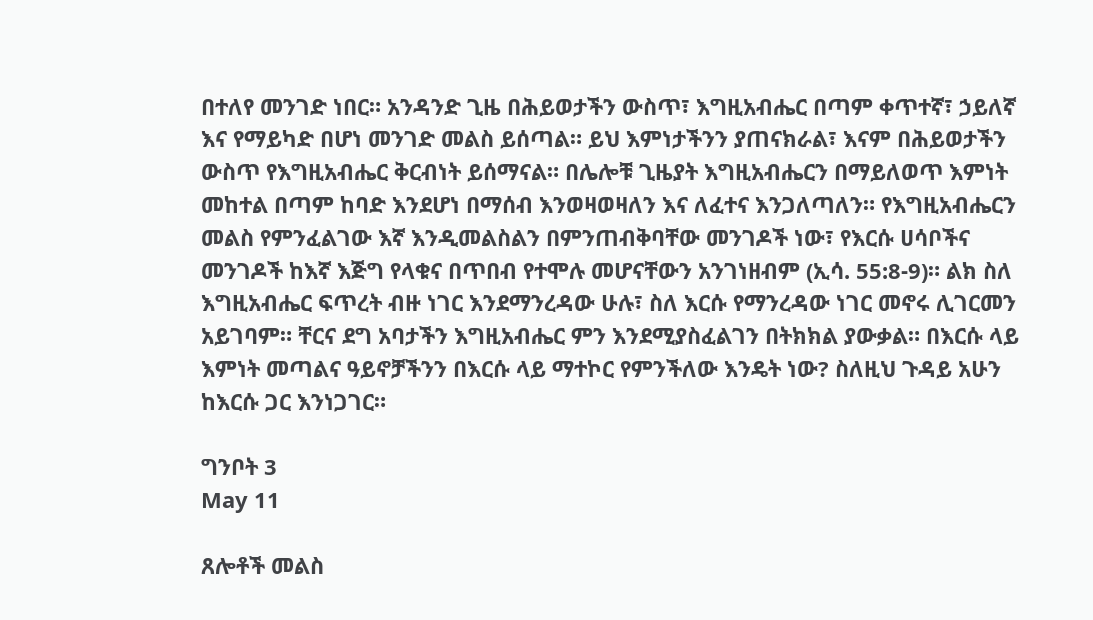በተለየ መንገድ ነበር። አንዳንድ ጊዜ በሕይወታችን ውስጥ፣ እግዚአብሔር በጣም ቀጥተኛ፣ ኃይለኛ እና የማይካድ በሆነ መንገድ መልስ ይሰጣል። ይህ እምነታችንን ያጠናክራል፣ እናም በሕይወታችን ውስጥ የእግዚአብሔር ቅርብነት ይሰማናል። በሌሎቹ ጊዜያት እግዚአብሔርን በማይለወጥ እምነት መከተል በጣም ከባድ እንደሆነ በማሰብ እንወዛወዛለን እና ለፈተና እንጋለጣለን። የእግዚአብሔርን መልስ የምንፈልገው እኛ እንዲመልስልን በምንጠብቅባቸው መንገዶች ነው፣ የእርሱ ሀሳቦችና መንገዶች ከእኛ እጅግ የላቁና በጥበብ የተሞሉ መሆናቸውን አንገነዘብም (ኢሳ. 55:8-9)። ልክ ስለ እግዚአብሔር ፍጥረት ብዙ ነገር እንደማንረዳው ሁሉ፣ ስለ እርሱ የማንረዳው ነገር መኖሩ ሊገርመን አይገባም። ቸርና ደግ አባታችን እግዚአብሔር ምን እንደሚያስፈልገን በትክክል ያውቃል። በእርሱ ላይ እምነት መጣልና ዓይኖቻችንን በእርሱ ላይ ማተኮር የምንችለው እንዴት ነው? ስለዚህ ጉዳይ አሁን ከእርሱ ጋር እንነጋገር።

ግንቦት 3
May 11

ጸሎቶች መልስ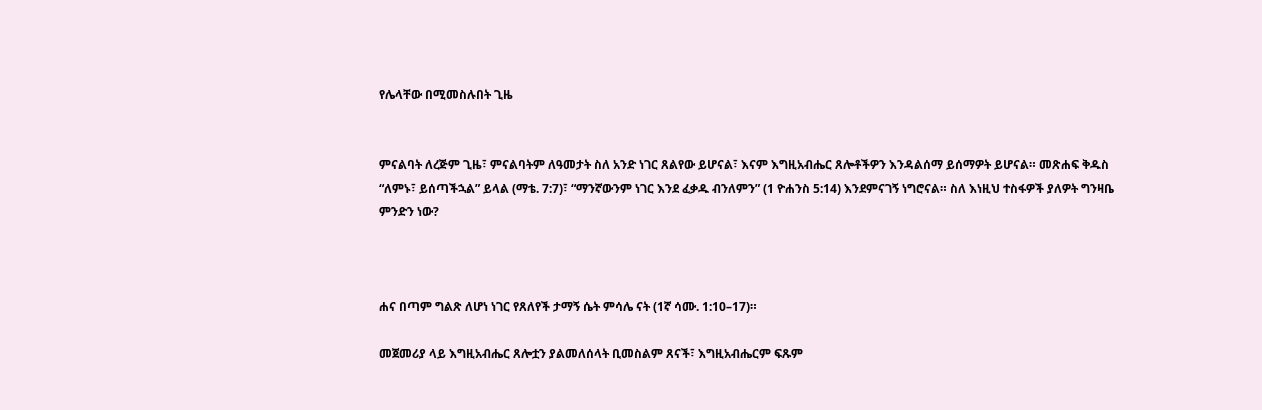የሌላቸው በሚመስሉበት ጊዜ


ምናልባት ለረጅም ጊዜ፣ ምናልባትም ለዓመታት ስለ አንድ ነገር ጸልየው ይሆናል፣ እናም እግዚአብሔር ጸሎቶችዎን እንዳልሰማ ይሰማዎት ይሆናል። መጽሐፍ ቅዱስ “ለምኑ፣ ይሰጣችኋል” ይላል (ማቴ. 7:7)፣ “ማንኛውንም ነገር እንደ ፈቃዱ ብንለምን” (1 ዮሐንስ 5:14) እንደምናገኝ ነግሮናል። ስለ እነዚህ ተስፋዎች ያለዎት ግንዛቤ ምንድን ነው?



ሐና በጣም ግልጽ ለሆነ ነገር የጸለየች ታማኝ ሴት ምሳሌ ናት (1ኛ ሳሙ. 1:10–17)።

መጀመሪያ ላይ እግዚአብሔር ጸሎቷን ያልመለሰላት ቢመስልም ጸናች፣ እግዚአብሔርም ፍጹም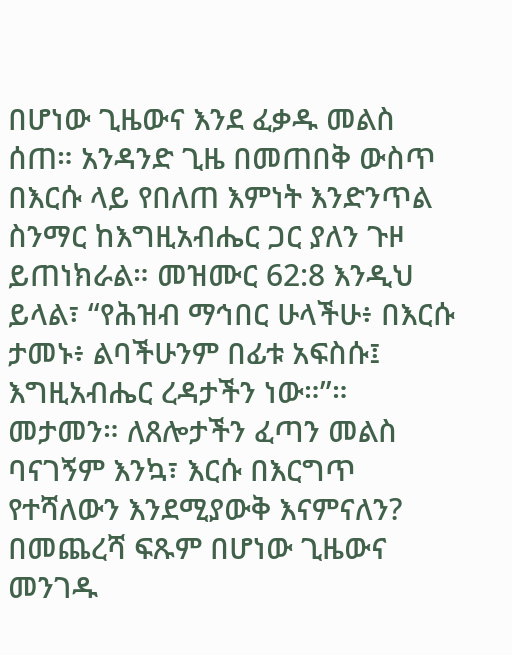በሆነው ጊዜውና እንደ ፈቃዱ መልስ ሰጠ። አንዳንድ ጊዜ በመጠበቅ ውስጥ በእርሱ ላይ የበለጠ እምነት እንድንጥል ስንማር ከእግዚአብሔር ጋር ያለን ጉዞ ይጠነክራል። መዝሙር 62:8 እንዲህ ይላል፣ “የሕዝብ ማኅበር ሁላችሁ፥ በእርሱ ታመኑ፥ ልባችሁንም በፊቱ አፍስሱ፤ እግዚአብሔር ረዳታችን ነው።”። መታመን። ለጸሎታችን ፈጣን መልስ ባናገኝም እንኳ፣ እርሱ በእርግጥ የተሻለውን እንደሚያውቅ እናምናለን? በመጨረሻ ፍጹም በሆነው ጊዜውና መንገዱ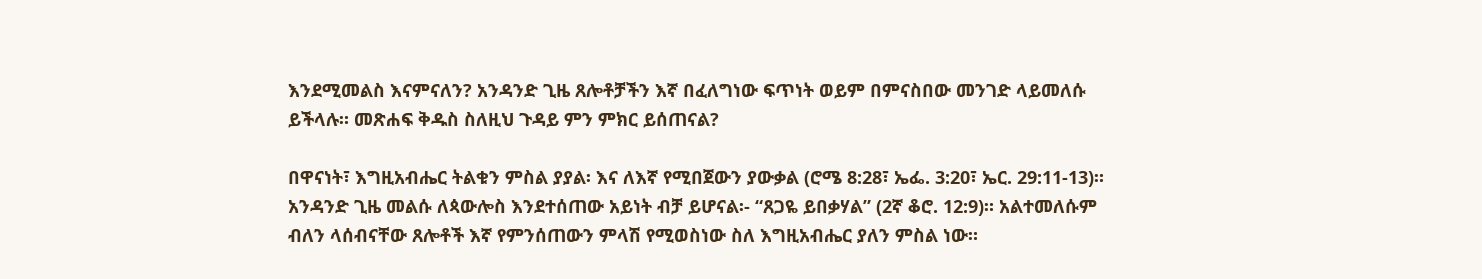እንደሚመልስ እናምናለን? አንዳንድ ጊዜ ጸሎቶቻችን እኛ በፈለግነው ፍጥነት ወይም በምናስበው መንገድ ላይመለሱ ይችላሉ። መጽሐፍ ቅዱስ ስለዚህ ጉዳይ ምን ምክር ይሰጠናል?

በዋናነት፣ እግዚአብሔር ትልቁን ምስል ያያል፡ እና ለእኛ የሚበጀውን ያውቃል (ሮሜ 8:28፣ ኤፌ. 3:20፣ ኤር. 29:11-13)። አንዳንድ ጊዜ መልሱ ለጳውሎስ እንደተሰጠው አይነት ብቻ ይሆናል፡- “ጸጋዬ ይበቃሃል” (2ኛ ቆሮ. 12:9)። አልተመለሱም ብለን ላሰብናቸው ጸሎቶች እኛ የምንሰጠውን ምላሽ የሚወስነው ስለ እግዚአብሔር ያለን ምስል ነው።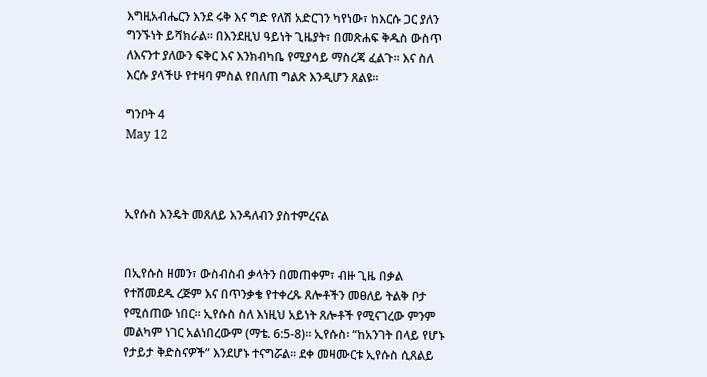እግዚአብሔርን እንደ ሩቅ እና ግድ የለሽ አድርገን ካየነው፣ ከእርሱ ጋር ያለን ግንኙነት ይሻክራል። በእንደዚህ ዓይነት ጊዜያት፣ በመጽሐፍ ቅዱስ ውስጥ ለእናንተ ያለውን ፍቅር እና እንክብካቤ የሚያሳይ ማስረጃ ፈልጉ። እና ስለ እርሱ ያላችሁ የተዛባ ምስል የበለጠ ግልጽ እንዲሆን ጸልዩ።

ግንቦት 4
May 12



ኢየሱስ እንዴት መጸለይ እንዳለብን ያስተምረናል


በኢየሱስ ዘመን፣ ውስብስብ ቃላትን በመጠቀም፣ ብዙ ጊዜ በቃል የተሸመደዱ ረጅም እና በጥንቃቄ የተቀረጹ ጸሎቶችን መፀለይ ትልቅ ቦታ የሚሰጠው ነበር። ኢየሱስ ስለ እነዚህ አይነት ጸሎቶች የሚናገረው ምንም መልካም ነገር አልነበረውም (ማቴ. 6:5-8)። ኢየሱስ፡ “ከአንገት በላይ የሆኑ የታይታ ቅድስናዎች” እንደሆኑ ተናግሯል። ደቀ መዛሙርቱ ኢየሱስ ሲጸልይ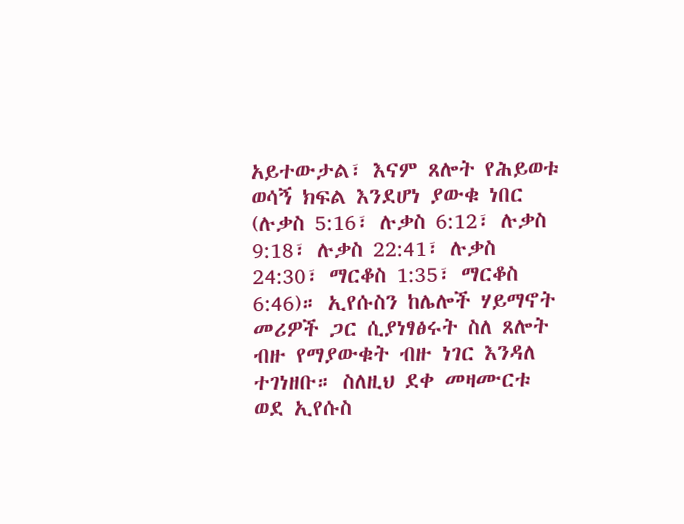አይተውታል፣ እናም ጸሎት የሕይወቱ ወሳኝ ክፍል እንደሆነ ያውቁ ነበር (ሉቃስ 5:16፣ ሉቃስ 6:12፣ ሉቃስ 9:18፣ ሉቃስ 22:41፣ ሉቃስ 24:30፣ ማርቆስ 1:35፣ ማርቆስ 6:46)። ኢየሱስን ከሌሎች ሃይማኖት መሪዎች ጋር ሲያነፃፅሩት ስለ ጸሎት ብዙ የማያውቁት ብዙ ነገር እንዳለ ተገነዘቡ። ስለዚህ ደቀ መዛሙርቱ ወደ ኢየሱስ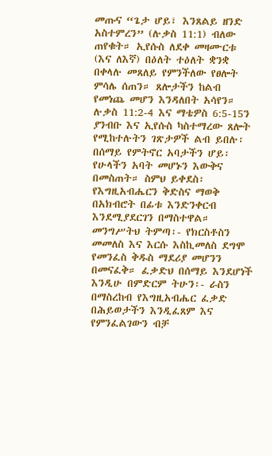መጡና “ጌታ ሆይ፣ እንጸልይ ዘንድ አስተምረን” (ሉቃስ 11:1) ብለው ጠየቁት። ኢየሱስ ለደቀ መዛሙርቱ (እና ለእኛ) በዕለት ተዕለት ቋንቋ በቀላሉ መጸለይ የምንችለው የፀሎት ምሳሌ ሰጠን። ጸሎታችን ከልብ የመነጨ መሆን እንዳለበት አሳየን። ሉቃስ 11:2-4 እና ማቴዎስ 6:5-15ን ያንብቡ እና ኢየሱስ ካስተማረው ጸሎት የሚከተሉትን ገጽታዎች ልብ ይበሉ፡ በሰማይ የምትኖር አባታችን ሆይ፡ የሁላችን አባት መሆኑን እውቅና በመስጠት። ስምህ ይቀደስ፡ የእግዚአብሔርን ቅድስና ማወቅ በአክብሮት በፊቱ እንድንቀርብ እንደሚያደርገን በማስተዋል። መንግሥትህ ትምጣ፡- የክርስቶስን መመለስ እና እርሱ እስኪመለስ ደግሞ የመንፈስ ቅዱስ ማደሪያ መሆንን በመናፈቅ። ፈቃድህ በሰማይ እንደሆነች እንዲሁ በምድርም ትሁን፡- ራስን በማስረከብ የእግዚአብሔር ፈቃድ በሕይወታችን እንዲፈጸም እና የምንፈልገውን ብቻ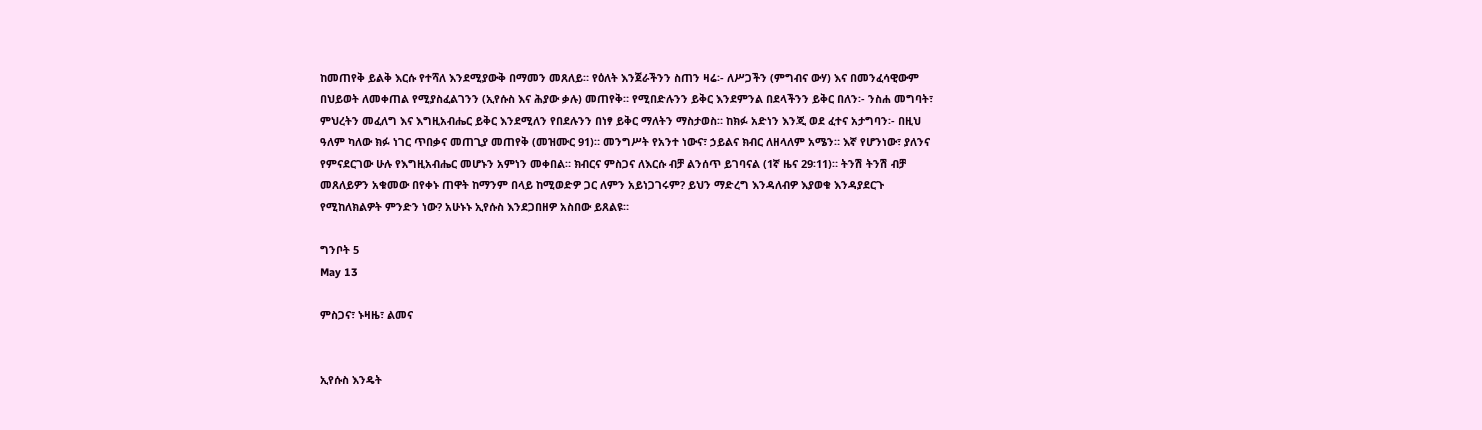ከመጠየቅ ይልቅ እርሱ የተሻለ እንደሚያውቅ በማመን መጸለይ። የዕለት እንጀራችንን ስጠን ዛሬ፡- ለሥጋችን (ምግብና ውሃ) እና በመንፈሳዊውም በህይወት ለመቀጠል የሚያስፈልገንን (ኢየሱስ እና ሕያው ቃሉ) መጠየቅ። የሚበድሉንን ይቅር እንደምንል በደላችንን ይቅር በለን፡- ንስሐ መግባት፣ ምህረትን መፈለግ እና እግዚአብሔር ይቅር እንደሚለን የበደሉንን በነፃ ይቅር ማለትን ማስታወስ። ከክፉ አድነን እንጂ ወደ ፈተና አታግባን፡- በዚህ ዓለም ካለው ክፉ ነገር ጥበቃና መጠጊያ መጠየቅ (መዝሙር 91)። መንግሥት የአንተ ነውና፣ ኃይልና ክብር ለዘላለም አሜን። እኛ የሆንነው፣ ያለንና የምናደርገው ሁሉ የእግዚአብሔር መሆኑን አምነን መቀበል። ክብርና ምስጋና ለእርሱ ብቻ ልንሰጥ ይገባናል (1ኛ ዜና 29፡11)። ትንሽ ትንሽ ብቻ መጸለይዎን አቁመው በየቀኑ ጠዋት ከማንም በላይ ከሚወድዎ ጋር ለምን አይነጋገሩም? ይህን ማድረግ እንዳለብዎ እያወቁ እንዳያደርጉ የሚከለክልዎት ምንድን ነው? አሁኑኑ ኢየሱስ እንደጋበዘዎ አስበው ይጸልዩ።

ግንቦት 5
May 13

ምስጋና፣ ኑዛዜ፣ ልመና


ኢየሱስ እንዴት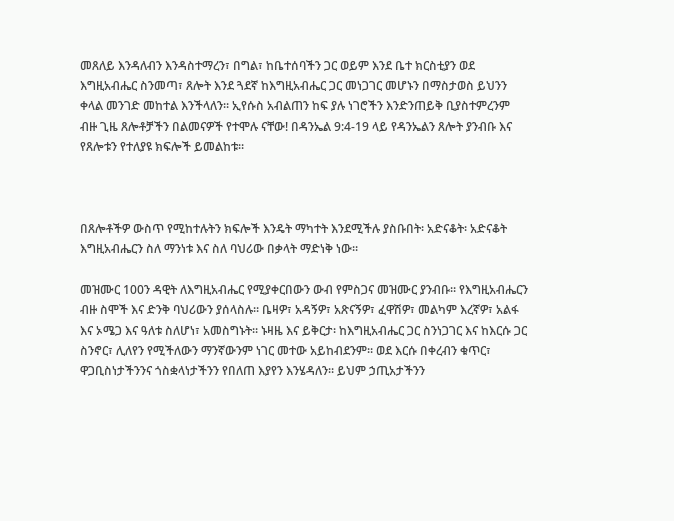መጸለይ እንዳለብን እንዳስተማረን፣ በግል፣ ከቤተሰባችን ጋር ወይም እንደ ቤተ ክርስቲያን ወደ እግዚአብሔር ስንመጣ፣ ጸሎት እንደ ጓደኛ ከእግዚአብሔር ጋር መነጋገር መሆኑን በማስታወስ ይህንን ቀላል መንገድ መከተል እንችላለን። ኢየሱስ አብልጠን ከፍ ያሉ ነገሮችን እንድንጠይቅ ቢያስተምረንም ብዙ ጊዜ ጸሎቶቻችን በልመናዎች የተሞሉ ናቸው! በዳንኤል 9:4-19 ላይ የዳንኤልን ጸሎት ያንብቡ እና የጸሎቱን የተለያዩ ክፍሎች ይመልከቱ።



በጸሎቶችዎ ውስጥ የሚከተሉትን ክፍሎች እንዴት ማካተት እንደሚችሉ ያስቡበት፡ አድናቆት፡ አድናቆት እግዚአብሔርን ስለ ማንነቱ እና ስለ ባህሪው በቃላት ማድነቅ ነው።

መዝሙር 100ን ዳዊት ለእግዚአብሔር የሚያቀርበውን ውብ የምስጋና መዝሙር ያንብቡ። የእግዚአብሔርን ብዙ ስሞች እና ድንቅ ባህሪውን ያሰላስሉ። ቤዛዎ፣ አዳኝዎ፣ አጽናኝዎ፣ ፈዋሽዎ፣ መልካም እረኛዎ፣ አልፋ እና ኦሜጋ እና ዓለቱ ስለሆነ፣ አመስግኑት። ኑዛዜ እና ይቅርታ፡ ከእግዚአብሔር ጋር ስንነጋገር እና ከእርሱ ጋር ስንኖር፣ ሊለየን የሚችለውን ማንኛውንም ነገር መተው አይከብደንም። ወደ እርሱ በቀረብን ቁጥር፣ ዋጋቢስነታችንንና ጎስቋላነታችንን የበለጠ እያየን እንሄዳለን። ይህም ኃጢአታችንን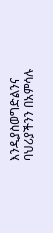እንዲያስወግድልንና ባህሪያችንን በአምሳሉ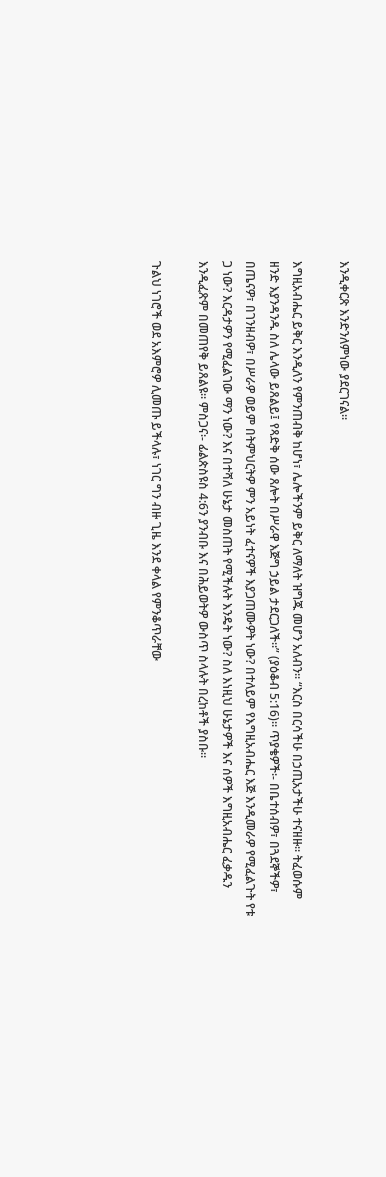እንዲቀርጽ እንድንለምነው ያደርገናል።

እግዚአብሔር ይቅር እንዲለን የምንጠብቅ ከሆነ፣ ሌሎችንም ይቅር ለማለት ዝግጁ መሆን አለብን። “እርስ በርሳችሁ በኃጢአታችሁ ተናዘዙ። ትፈወሱም ዘንድ እያንዳንዱ ስለ ሌላው ይጸልይ፤ የጻድቅ ሰው ጸሎት በሥራዋ እጅግ ኃይል ታደርጋለች።” (ያዕቆብ 5:16)። ጥያቄዎች፡- በቤተሰብዎ፣ በጓደኞችዎ፣ በጤናዎ፣ በገንዘብዎ፣ በሥራዎ ወይም በትምህርትዎ ምን አይነት ፈተናዎች እያጋጠሙዎት ነው? በተለይም የእግዚአብሔር እጅ እንዲመራዎ የሚፈልጉት የቱ ጋ ነው? እርዳታዎን የሚፈልገው ማን ነው? እና በተሻለ ሁኔታ መስጠት የሚችሉት እንዴት ነው? ስለ እነዚህ ሁኔታዎች እና ሰዎች እግዚአብሔር ፈቃዱን እንዲፈጽም በመጠየቅ ይጸልዩ። ምስጋና፡- ፊልጵስዩስ 4:6ን ያንብቡ እና በሕይወትዎ ውስጥ ስላሉት በረከቶች ያስቡ።

ጉልህ ነገሮች ወደ አእምሮዎ ሊመጡ ይችላሉ፣ ነገር ግን ብዙ ጊዜ እንደ ቀላል የምንቆጥራቸው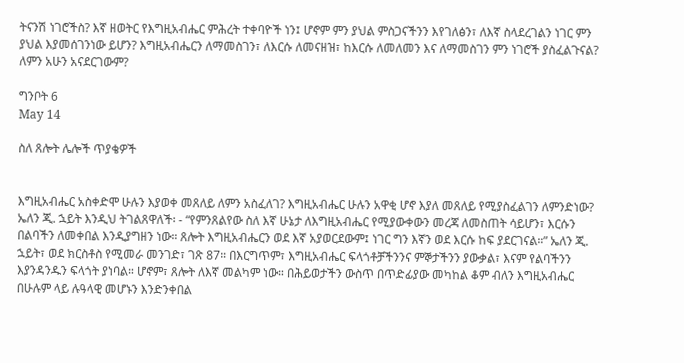ትናንሽ ነገሮችስ? እኛ ዘወትር የእግዚአብሔር ምሕረት ተቀባዮች ነን፤ ሆኖም ምን ያህል ምስጋናችንን እየገለፅን፣ ለእኛ ስላደረገልን ነገር ምን ያህል እያመሰገንነው ይሆን? እግዚአብሔርን ለማመስገን፣ ለእርሱ ለመናዘዝ፣ ከእርሱ ለመለመን እና ለማመስገን ምን ነገሮች ያስፈልጉናል? ለምን አሁን አናደርገውም?

ግንቦት 6
May 14

ስለ ጸሎት ሌሎች ጥያቄዎች


እግዚአብሔር አስቀድሞ ሁሉን እያወቀ መጸለይ ለምን አስፈለገ? እግዚአብሔር ሁሉን አዋቂ ሆኖ እያለ መጸለይ የሚያስፈልገን ለምንድነው? ኤለን ጂ. ኋይት እንዲህ ትገልጸዋለች፡ - “የምንጸልየው ስለ እኛ ሁኔታ ለእግዚአብሔር የሚያውቀውን መረጃ ለመስጠት ሳይሆን፣ እርሱን በልባችን ለመቀበል እንዲያግዘን ነው። ጸሎት እግዚአብሔርን ወደ እኛ አያወርደውም፤ ነገር ግን እኛን ወደ እርሱ ከፍ ያደርገናል።” ኤለን ጂ. ኋይት፣ ወደ ክርስቶስ የሚመራ መንገድ፣ ገጽ 87። በእርግጥም፣ እግዚአብሔር ፍላጎቶቻችንንና ምኞታችንን ያውቃል፣ እናም የልባችንን እያንዳንዱን ፍላጎት ያነባል። ሆኖም፣ ጸሎት ለእኛ መልካም ነው። በሕይወታችን ውስጥ በጥድፊያው መካከል ቆም ብለን እግዚአብሔር በሁሉም ላይ ሉዓላዊ መሆኑን እንድንቀበል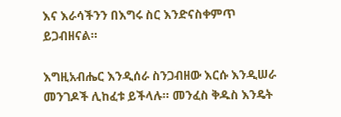እና እራሳችንን በእግሩ ስር እንድናስቀምጥ ይጋብዘናል።

እግዚአብሔር እንዲሰራ ስንጋብዘው እርሱ እንዲሠራ መንገዶች ሊከፈቱ ይችላሉ። መንፈስ ቅዱስ እንዴት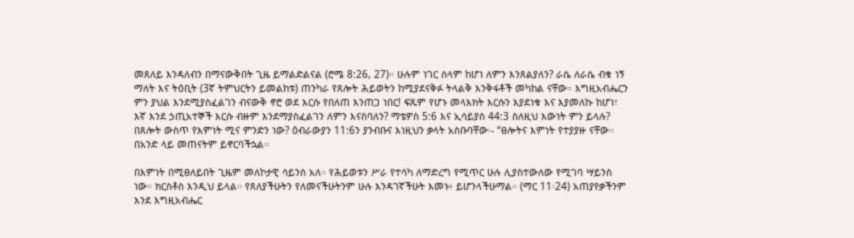መጸለይ እንዳለብን በማናውቅበት ጊዜ ይማልድልናል (ሮሜ 8:26, 27)። ሁሉም ነገር ሰላም ከሆነ ለምን እንጸልያለን? ራሴ ለራሴ ብቁ ነኝ ማለት እና ትዕቢት (3ኛ ትምህርትን ይመልከቱ) ጠንካራ የጸሎት ሕይወትን ከሚያደናቅፉ ትላልቅ እንቅፋቶች መካከል ናቸው። እግዚአብሔርን ምን ያህል እንደሚያስፈልገን ብናውቅ ኖሮ ወደ እርሱ የበለጠ እንጠጋ ነበር! ፍጹም የሆኑ መላእክት እርሱን እያደነቁ እና እያመለኩ ከሆነ፣ እኛ እንደ ኃጢአተኞች እርሱ ብዙም እንደማያስፈልገን ለምን እናስባለን? ማቴዎስ 5:6 እና ኢሳይያስ 44:3 ስለዚህ እውነት ምን ይላሉ? በጸሎት ውስጥ የእምነት ሚና ምንድን ነው? ዕብራውያን 11:6ን ያንብቡና እነዚህን ቃላት አስቡባቸው፡- “ፀሎትና እምነት የተያያዙ ናቸው። በአንድ ላይ መጠናትም ይኖርባችኋል።

በእምነት በሚፀለይበት ጊዜም መለኮታዊ ሳይንስ አለ። የሕይወቱን ሥራ የተሳካ ለማድረግ የሚጥር ሁሉ ሊያስተውለው የሚገባ ሣይንስ ነው። ክርስቶስ እንዲህ ይላል። የጸለያችሁትን የለመናችሁትንም ሁሉ እንዳገኛችሁት እመኑ፥ ይሆንላችሁማል። (ማር 11፡24) አጠያየቃችንም እንደ እግዚአብሔር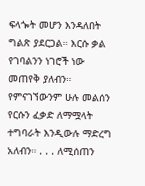ፍላጐት መሆን እንዳለበት ግልጽ ያደርጋል። እርሱ ቃል የገባልንን ነገሮች ነው መጠየቅ ያለብን። የምናገኘውንም ሁሉ መልሰን የርሱን ፈቃድ ለማሟላት ተግባራት እንዲውሉ ማድረግ አለብን። . . . ለሚሰጠን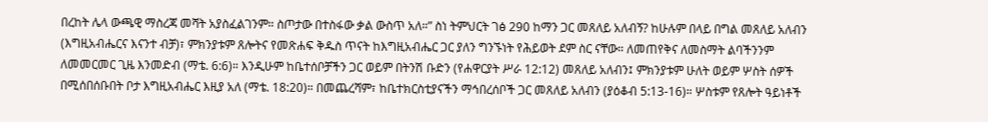በረከት ሌላ ውጫዊ ማስረጃ መሻት አያስፈልገንም። ስጦታው በተስፋው ቃል ውስጥ አለ።” ስነ ትምህርት ገፅ 290 ከማን ጋር መጸለይ አለብኝ? ከሁሉም በላይ በግል መጸለይ አለብን (እግዚአብሔርና እናንተ ብቻ)፣ ምክንያቱም ጸሎትና የመጽሐፍ ቅዱስ ጥናት ከእግዚአብሔር ጋር ያለን ግንኙነት የሕይወት ደም ስር ናቸው። ለመጠየቅና ለመስማት ልባችንንም ለመመርመር ጊዜ እንመድብ (ማቴ. 6:6)። እንዲሁም ከቤተሰቦቻችን ጋር ወይም በትንሽ ቡድን (የሐዋርያት ሥራ 12:12) መጸለይ አለብን፤ ምክንያቱም ሁለት ወይም ሦስት ሰዎች በሚሰበሰቡበት ቦታ እግዚአብሔር እዚያ አለ (ማቴ. 18:20)። በመጨረሻም፣ ከቤተክርስቲያናችን ማኅበረሰቦች ጋር መጸለይ አለብን (ያዕቆብ 5:13-16)። ሦስቱም የጸሎት ዓይነቶች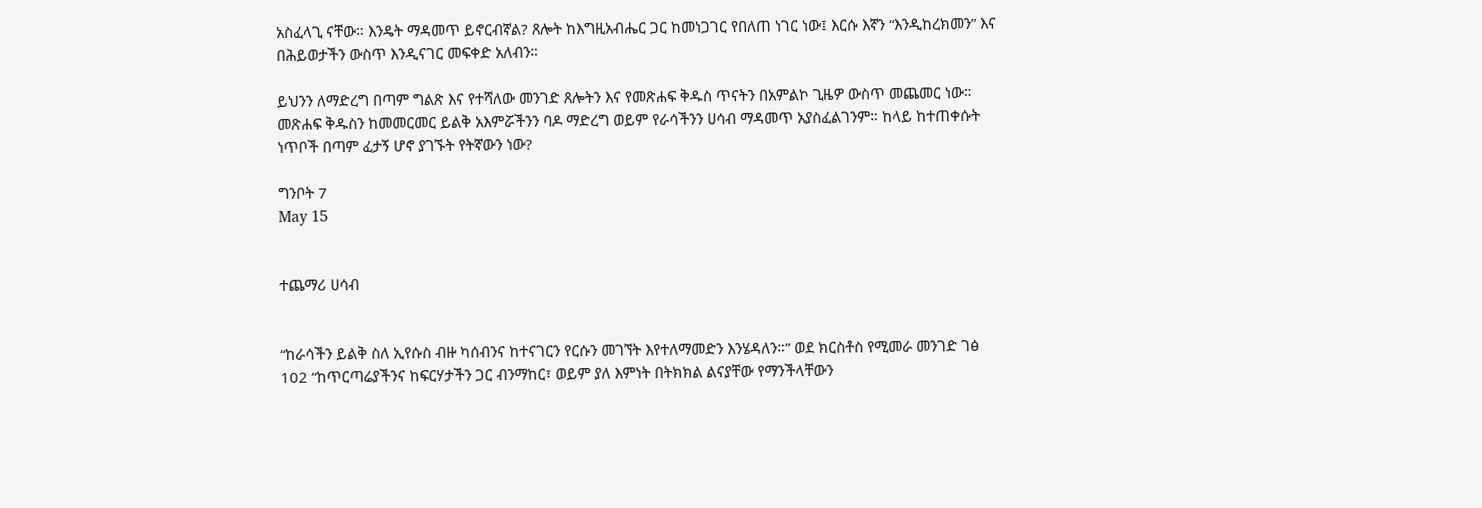አስፈላጊ ናቸው። እንዴት ማዳመጥ ይኖርብኛል? ጸሎት ከእግዚአብሔር ጋር ከመነጋገር የበለጠ ነገር ነው፤ እርሱ እኛን “እንዲከረክመን” እና በሕይወታችን ውስጥ እንዲናገር መፍቀድ አለብን።

ይህንን ለማድረግ በጣም ግልጽ እና የተሻለው መንገድ ጸሎትን እና የመጽሐፍ ቅዱስ ጥናትን በአምልኮ ጊዜዎ ውስጥ መጨመር ነው። መጽሐፍ ቅዱስን ከመመርመር ይልቅ አእምሯችንን ባዶ ማድረግ ወይም የራሳችንን ሀሳብ ማዳመጥ አያስፈልገንም። ከላይ ከተጠቀሱት ነጥቦች በጣም ፈታኝ ሆኖ ያገኙት የትኛውን ነው?

ግንቦት 7
May 15


ተጨማሪ ሀሳብ


“ከራሳችን ይልቅ ስለ ኢየሱስ ብዙ ካሰብንና ከተናገርን የርሱን መገኘት እየተለማመድን እንሄዳለን።” ወደ ክርስቶስ የሚመራ መንገድ ገፅ 102 “ከጥርጣሬያችንና ከፍርሃታችን ጋር ብንማከር፣ ወይም ያለ እምነት በትክክል ልናያቸው የማንችላቸውን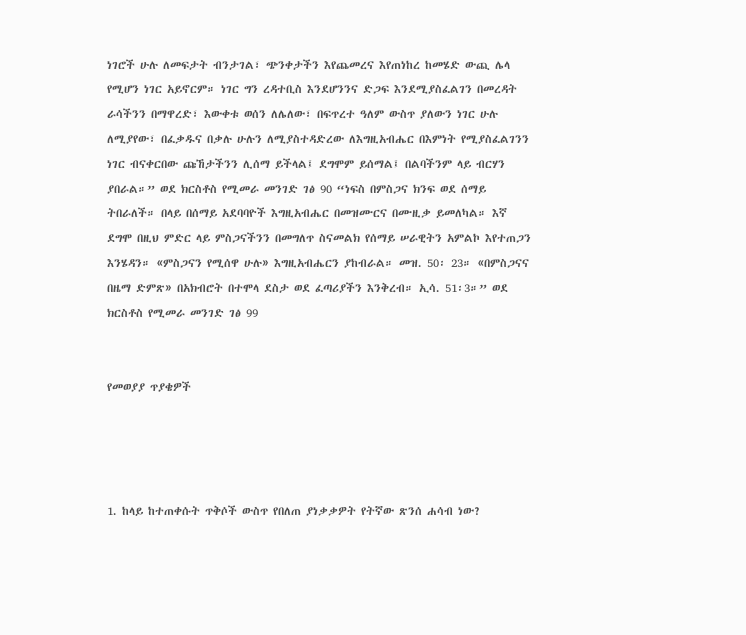ነገሮች ሁሉ ለመፍታት ብንታገል፣ ጭንቀታችን እየጨመረና እየጠነከረ ከመሄድ ውጪ ሌላ የሚሆን ነገር አይኖርም። ነገር ግን ረዳተቢስ እንደሆንንና ድጋፍ እንደሚያስፈልገን በመረዳት ራሳችንን በማዋረድ፣ እውቀቱ ወሰን ለሌለው፣ በፍጥረተ ዓለም ውስጥ ያለውን ነገር ሁሉ ለሚያየው፣ በፈቃዱና በቃሉ ሁሉን ለሚያስተዳድረው ለእግዚአብሔር በእምነት የሚያስፈልገንን ነገር ብናቀርበው ጩኸታችንን ሊሰማ ይችላል፤ ደግሞም ይሰማል፤ በልባችንም ላይ ብርሃን ያበራል።” ወደ ክርስቶስ የሚመራ መንገድ ገፅ 90 “ነፍስ በምስጋና ክንፍ ወደ ሰማይ ትበራለች። በላይ በሰማይ አደባባዮች እግዚአብሔር በመዝሙርና በሙዚቃ ይመለካል። እኛ ደግሞ በዚህ ምድር ላይ ምስጋናችንን በመግለጥ ስናመልክ የሰማይ ሠራዊትን አምልኮ እየተጠጋን እንሄዳን። «ምስጋናን የሚሰዋ ሁሉ» እግዚአብሔርን ያከብራል። መዝ. 50፡ 23። «በምስጋናና በዜማ ድምጽ» በአክብሮት በተሞላ ደስታ ወደ ፈጣሪያችን እንቅረብ። ኢሳ. 51፡3።” ወደ ክርስቶስ የሚመራ መንገድ ገፅ 99


የመወያያ ጥያቄዎች




1. ከላይ ከተጠቀሱት ጥቅሶች ውስጥ የበለጠ ያነቃቃዎት የትኛው ጽንሰ ሐሳብ ነው?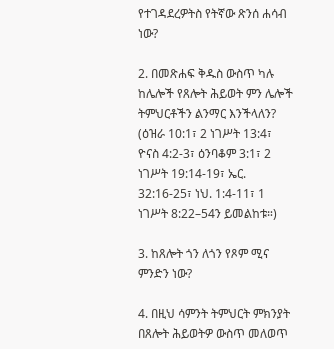የተገዳደረዎትስ የትኛው ጽንሰ ሐሳብ ነው?

2. በመጽሐፍ ቅዱስ ውስጥ ካሉ ከሌሎች የጸሎት ሕይወት ምን ሌሎች ትምህርቶችን ልንማር እንችላለን? (ዕዝራ 10:1፣ 2 ነገሥት 13:4፣ ዮናስ 4:2-3፣ ዕንባቆም 3:1፣ 2 ነገሥት 19:14-19፣ ኤር. 32:16-25፣ ነህ. 1:4-11፣ 1 ነገሥት 8:22–54ን ይመልከቱ።)

3. ከጸሎት ጎን ለጎን የጾም ሚና ምንድን ነው?

4. በዚህ ሳምንት ትምህርት ምክንያት በጸሎት ሕይወትዎ ውስጥ መለወጥ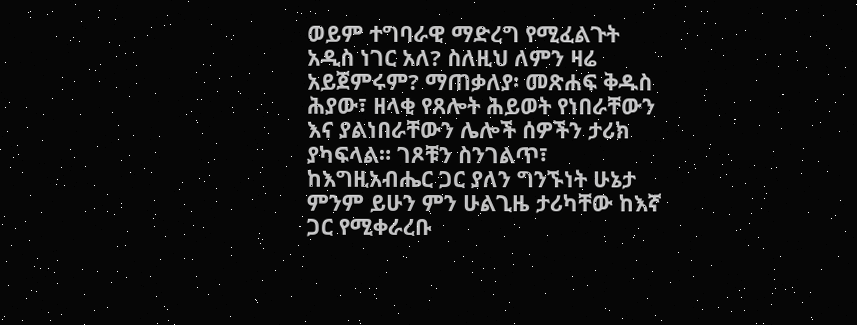ወይም ተግባራዊ ማድረግ የሚፈልጉት አዲስ ነገር አለ? ስለዚህ ለምን ዛሬ አይጀምሩም? ማጠቃለያ፡ መጽሐፍ ቅዱስ ሕያው፣ ዘላቂ የጸሎት ሕይወት የነበራቸውን እና ያልነበራቸውን ሌሎች ሰዎችን ታሪክ ያካፍላል። ገጾቹን ስንገልጥ፣ ከእግዚአብሔር ጋር ያለን ግንኙነት ሁኔታ ምንም ይሁን ምን ሁልጊዜ ታሪካቸው ከእኛ ጋር የሚቀራረቡ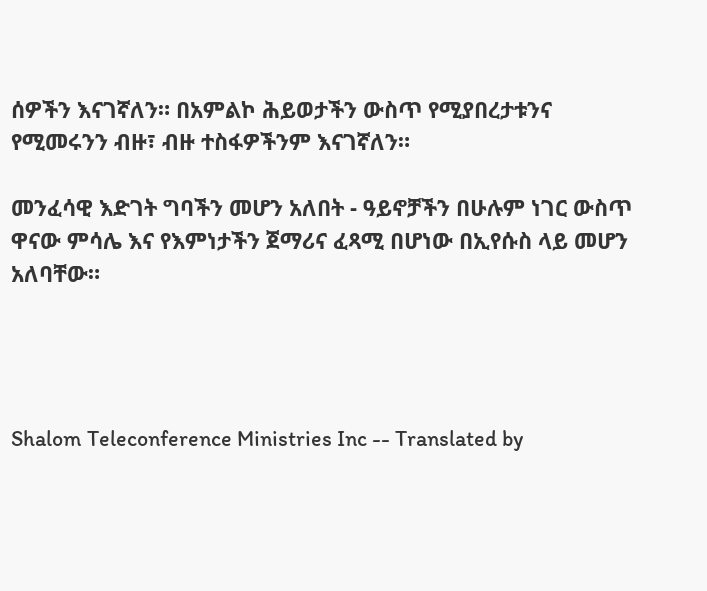ሰዎችን እናገኛለን። በአምልኮ ሕይወታችን ውስጥ የሚያበረታቱንና የሚመሩንን ብዙ፣ ብዙ ተስፋዎችንም እናገኛለን።

መንፈሳዊ እድገት ግባችን መሆን አለበት - ዓይኖቻችን በሁሉም ነገር ውስጥ ዋናው ምሳሌ እና የእምነታችን ጀማሪና ፈጻሚ በሆነው በኢየሱስ ላይ መሆን አለባቸው።




Shalom Teleconference Ministries Inc -- Translated by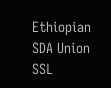Ethiopian SDA Union SSL